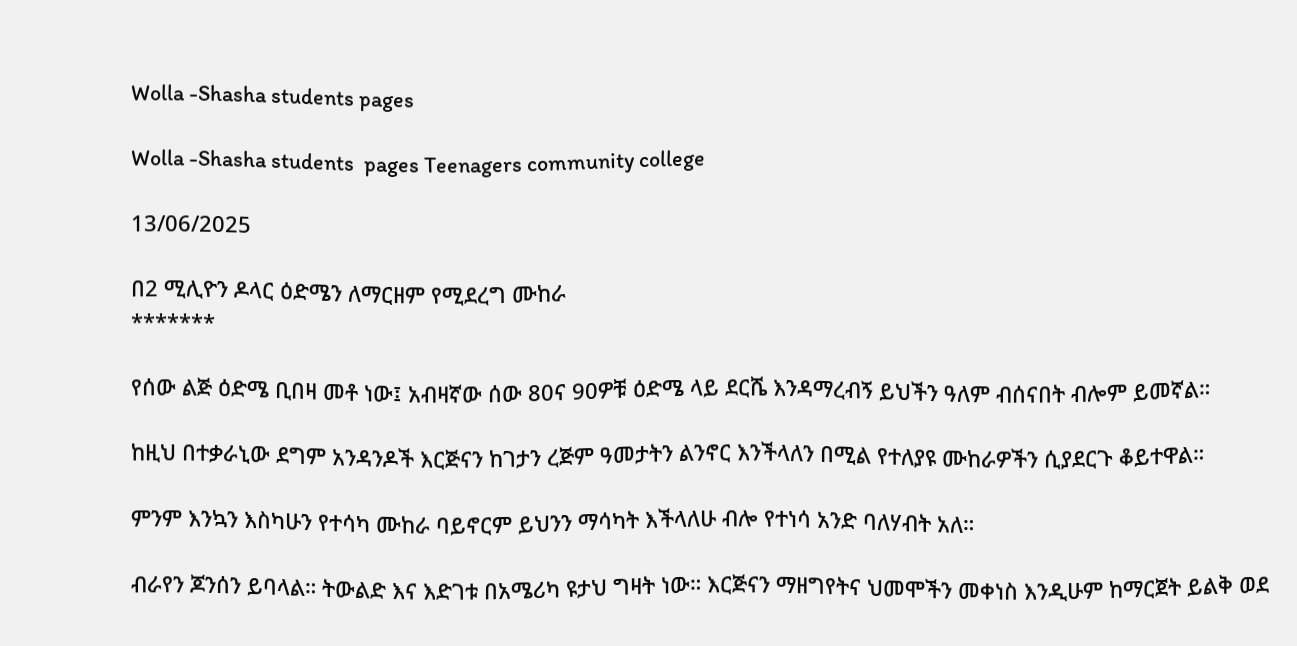Wolla -Shasha students pages

Wolla -Shasha students  pages Teenagers community college

13/06/2025

በ2 ሚሊዮን ዶላር ዕድሜን ለማርዘም የሚደረግ ሙከራ
*******

የሰው ልጅ ዕድሜ ቢበዛ መቶ ነው፤ አብዛኛው ሰው 80ና 90ዎቹ ዕድሜ ላይ ደርሼ እንዳማረብኝ ይህችን ዓለም ብሰናበት ብሎም ይመኛል።

ከዚህ በተቃራኒው ደግም አንዳንዶች እርጅናን ከገታን ረጅም ዓመታትን ልንኖር እንችላለን በሚል የተለያዩ ሙከራዎችን ሲያደርጉ ቆይተዋል።

ምንም እንኳን እስካሁን የተሳካ ሙከራ ባይኖርም ይህንን ማሳካት እችላለሁ ብሎ የተነሳ አንድ ባለሃብት አለ።

ብራየን ጆንሰን ይባላል። ትውልድ እና እድገቱ በአሜሪካ ዩታህ ግዛት ነው። እርጅናን ማዘግየትና ህመሞችን መቀነስ እንዲሁም ከማርጀት ይልቅ ወደ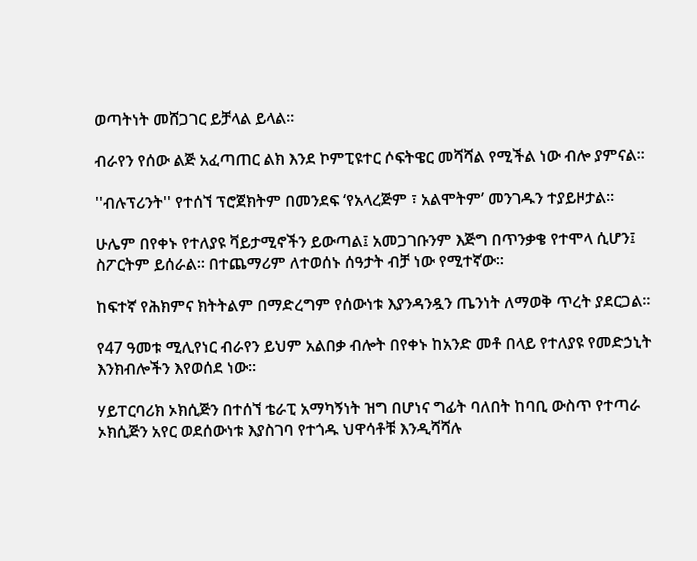ወጣትነት መሸጋገር ይቻላል ይላል።

ብራየን የሰው ልጅ አፈጣጠር ልክ እንደ ኮምፒዩተር ሶፍትዌር መሻሻል የሚችል ነው ብሎ ያምናል።

''ብሉፕሪንት'' የተሰኘ ፕሮጀክትም በመንደፍ ‘የአላረጅም ፣ አልሞትም’ መንገዱን ተያይዞታል።

ሁሌም በየቀኑ የተለያዩ ቫይታሚኖችን ይውጣል፤ አመጋገቡንም እጅግ በጥንቃቄ የተሞላ ሲሆን፤ ስፖርትም ይሰራል። በተጨማሪም ለተወሰኑ ሰዓታት ብቻ ነው የሚተኛው።

ከፍተኛ የሕክምና ክትትልም በማድረግም የሰውነቱ እያንዳንዷን ጤንነት ለማወቅ ጥረት ያደርጋል።

የ47 ዓመቱ ሚሊየነር ብራየን ይህም አልበቃ ብሎት በየቀኑ ከአንድ መቶ በላይ የተለያዩ የመድኃኒት እንክብሎችን እየወሰደ ነው።

ሃይፐርባሪክ ኦክሲጅን በተሰኘ ቴራፒ አማካኝነት ዝግ በሆነና ግፊት ባለበት ከባቢ ውስጥ የተጣራ ኦክሲጅን አየር ወደሰውነቱ እያስገባ የተጎዱ ህዋሳቶቹ እንዲሻሻሉ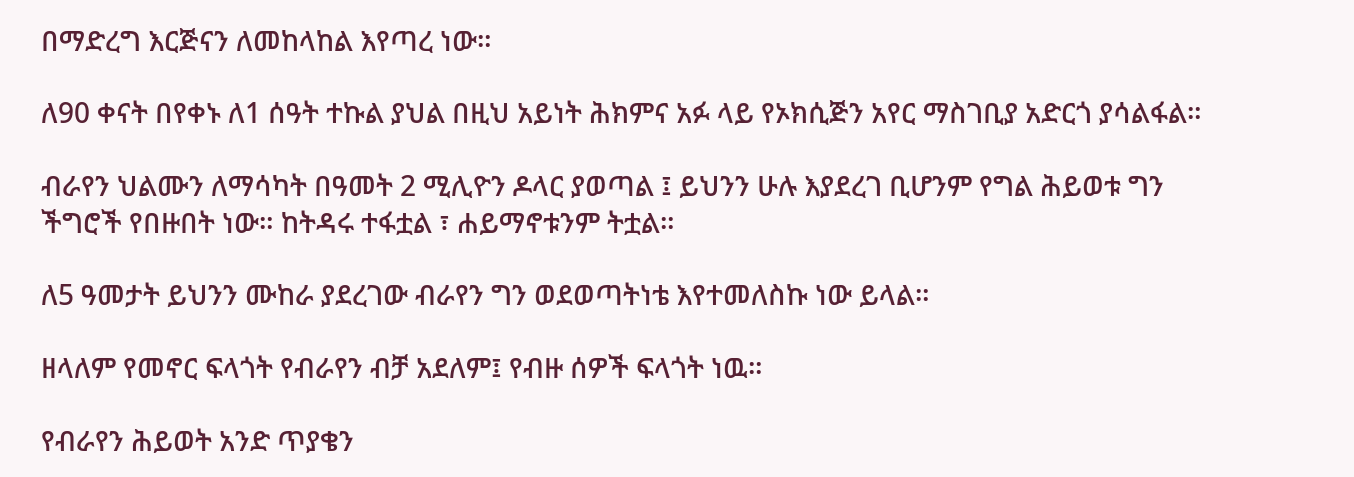በማድረግ እርጅናን ለመከላከል እየጣረ ነው።

ለ90 ቀናት በየቀኑ ለ1 ሰዓት ተኩል ያህል በዚህ አይነት ሕክምና አፉ ላይ የኦክሲጅን አየር ማስገቢያ አድርጎ ያሳልፋል።

ብራየን ህልሙን ለማሳካት በዓመት 2 ሚሊዮን ዶላር ያወጣል ፤ ይህንን ሁሉ እያደረገ ቢሆንም የግል ሕይወቱ ግን ችግሮች የበዙበት ነው። ከትዳሩ ተፋቷል ፣ ሐይማኖቱንም ትቷል።

ለ5 ዓመታት ይህንን ሙከራ ያደረገው ብራየን ግን ወደወጣትነቴ እየተመለስኩ ነው ይላል።

ዘላለም የመኖር ፍላጎት የብራየን ብቻ አደለም፤ የብዙ ሰዎች ፍላጎት ነዉ።

የብራየን ሕይወት አንድ ጥያቄን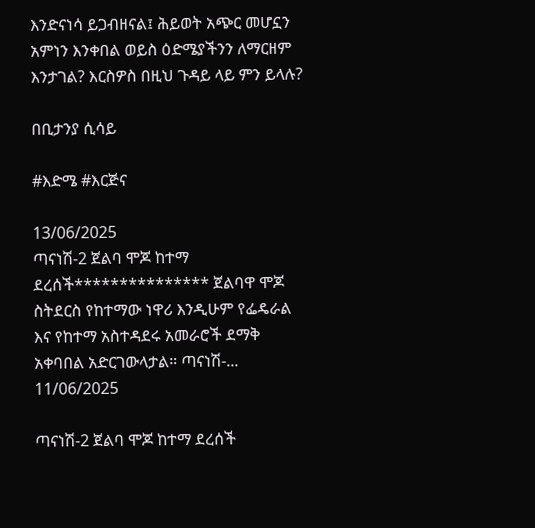እንድናነሳ ይጋብዘናል፤ ሕይወት አጭር መሆኗን አምነን እንቀበል ወይስ ዕድሜያችንን ለማርዘም እንታገል? እርስዎስ በዚህ ጉዳይ ላይ ምን ይላሉ?

በቢታንያ ሲሳይ

#እድሜ #እርጅና

13/06/2025
ጣናነሽ-2 ጀልባ ሞጆ ከተማ ደረሰች*************** ጀልባዋ ሞጆ ስትደርስ የከተማው ነዋሪ እንዲሁም የፌዴራል እና የከተማ አስተዳደሩ አመራሮች ደማቅ አቀባበል አድርገውላታል። ጣናነሽ-...
11/06/2025

ጣናነሽ-2 ጀልባ ሞጆ ከተማ ደረሰች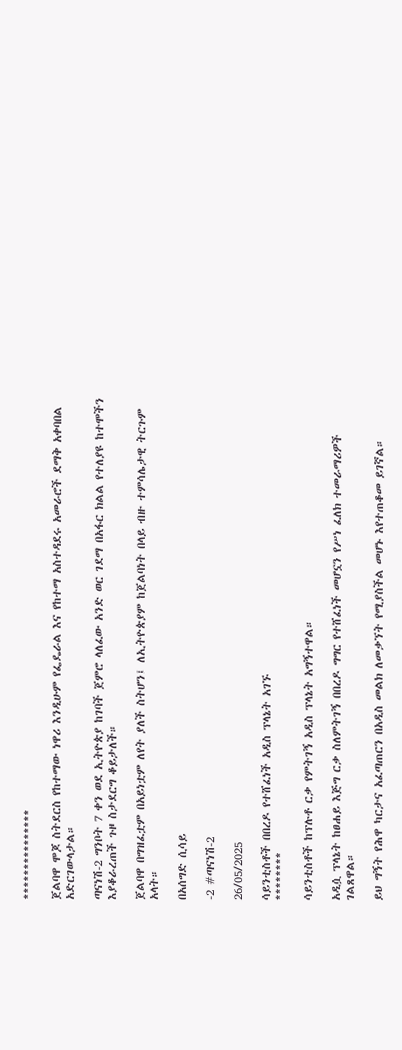***************

ጀልባዋ ሞጆ ስትደርስ የከተማው ነዋሪ እንዲሁም የፌዴራል እና የከተማ አስተዳደሩ አመራሮች ደማቅ አቀባበል አድርገውላታል።

ጣናነሽ-2 ግንቦት 7 ቀን ወደ ኢትዮጵያ ከገባች ጀምሮ ላለፈው አንድ ወር ገደማ በአፋር ክልል የተለያዩ ከተሞችን እያቆራረጠች ጉዞ ስታደርግ ቆይታለች።

ጀልባዋ በግዝፈቷም በአይነቷም ለየት ያለች ስትሆን፤ ለኢትዮጵያም ከጀልባነት በላይ ብዙ ተምሳሌታዊ ትርጉም አላት።

በአሰግድ ሲሳይ

-2 #ጣናነሽ-2

26/05/2025

ሳይንቲስቶች በበረዶ የተሸፈነች አዲስ ፕላኔት አገኙ
********

ሳይንቲስቶች ከፕሉቶ ርቃ የምትገኝ አዲስ ፕላኔት አግኝተዋል።

አዲሷ ፕላኔት ከፀሐይ እጅግ ርቃ ስለምትገኝ በበረዶ ግግር የተሸፈነች መሆኗን የሥነ ፈለክ ተመራማሪዎች ገልጸዋል።

ይህ ግኝት የሕዋ ካርታና አፈጣጠርን በአዲስ መልክ ለመቃኘት የሚያስችል መሆኑ እየተጠቆመ ይገኛል።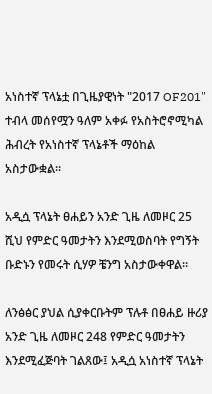አነስተኛ ፕላኔቷ በጊዜያዊነት "2017 OF201" ተብላ መሰየሟን ዓለም አቀፉ የአስትሮኖሚካል ሕብረት የአነስተኛ ፕላኔቶች ማዕከል አስታውቋል።

አዲሷ ፕላኔት ፀሐይን አንድ ጊዜ ለመዞር 25 ሺህ የምድር ዓመታትን እንደሚወስባት የግኝት ቡድኑን የመሩት ሲሃዎ ቼንግ አስታውቀዋል።

ለንፅፅር ያህል ሲያቀርቡትም ፕሉቶ በፀሐይ ዙሪያ አንድ ጊዜ ለመዞር 248 የምድር ዓመታትን እንደሚፈጅባት ገልጸው፤ አዲሷ አነስተኛ ፕላኔት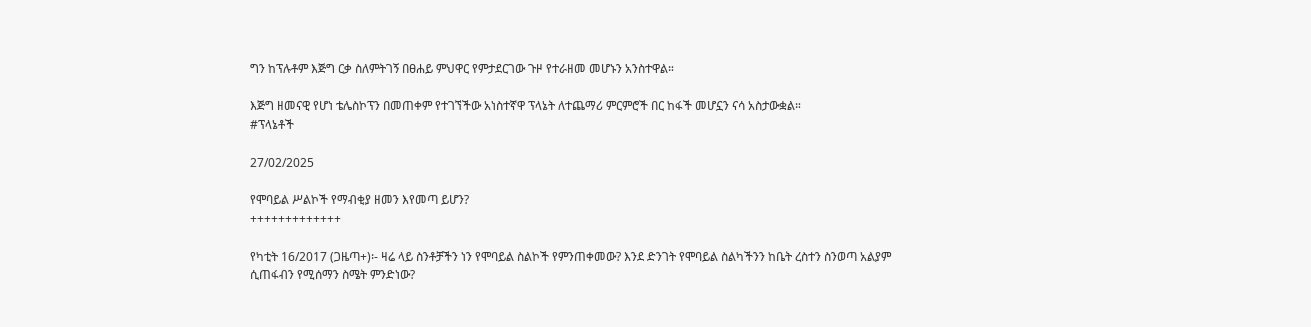ግን ከፕሉቶም እጅግ ርቃ ስለምትገኝ በፀሐይ ምህዋር የምታደርገው ጉዞ የተራዘመ መሆኑን አንስተዋል።

እጅግ ዘመናዊ የሆነ ቴሌስኮፕን በመጠቀም የተገኘችው አነስተኛዋ ፕላኔት ለተጨማሪ ምርምሮች በር ከፋች መሆኗን ናሳ አስታውቋል።
#ፕላኔቶች

27/02/2025

የሞባይል ሥልኮች የማብቂያ ዘመን እየመጣ ይሆን?
+++++++++++++

የካቲት 16/2017 (ጋዜጣ+)፡- ዛሬ ላይ ስንቶቻችን ነን የሞባይል ስልኮች የምንጠቀመው? እንደ ድንገት የሞባይል ስልካችንን ከቤት ረስተን ስንወጣ አልያም ሲጠፋብን የሚሰማን ስሜት ምንድነው?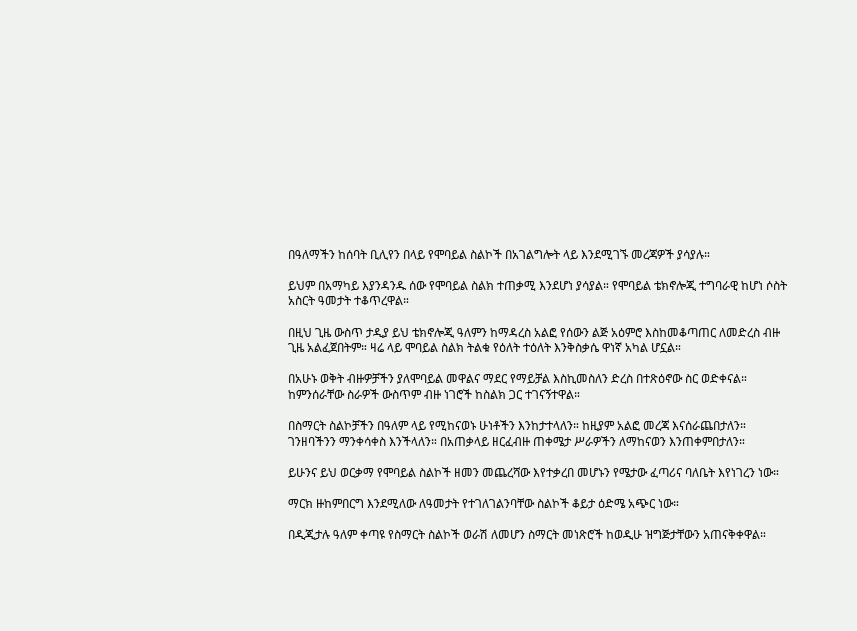በዓለማችን ከሰባት ቢሊየን በላይ የሞባይል ስልኮች በአገልግሎት ላይ እንደሚገኙ መረጃዎች ያሳያሉ።

ይህም በአማካይ እያንዳንዱ ሰው የሞባይል ስልክ ተጠቃሚ እንደሆነ ያሳያል። የሞባይል ቴክኖሎጂ ተግባራዊ ከሆነ ሶስት አስርት ዓመታት ተቆጥረዋል።

በዚህ ጊዜ ውስጥ ታዲያ ይህ ቴክኖሎጂ ዓለምን ከማዳረስ አልፎ የሰውን ልጅ አዕምሮ እስከመቆጣጠር ለመድረስ ብዙ ጊዜ አልፈጀበትም። ዛሬ ላይ ሞባይል ስልክ ትልቁ የዕለት ተዕለት እንቅስቃሴ ዋነኛ አካል ሆኗል።

በአሁኑ ወቅት ብዙዎቻችን ያለሞባይል መዋልና ማደር የማይቻል እስኪመስለን ድረስ በተጽዕኖው ስር ወድቀናል። ከምንሰራቸው ስራዎች ውስጥም ብዙ ነገሮች ከስልክ ጋር ተገናኝተዋል።

በስማርት ስልኮቻችን በዓለም ላይ የሚከናወኑ ሁነቶችን እንከታተላለን። ከዚያም አልፎ መረጃ እናሰራጨበታለን። ገንዘባችንን ማንቀሳቀስ እንችላለን። በአጠቃላይ ዘርፈብዙ ጠቀሜታ ሥራዎችን ለማከናወን እንጠቀምበታለን።

ይሁንና ይህ ወርቃማ የሞባይል ስልኮች ዘመን መጨረሻው እየተቃረበ መሆኑን የሜታው ፈጣሪና ባለቤት እየነገረን ነው።

ማርክ ዙከምበርግ እንደሚለው ለዓመታት የተገለገልንባቸው ስልኮች ቆይታ ዕድሜ አጭር ነው።

በዲጂታሉ ዓለም ቀጣዩ የስማርት ስልኮች ወራሽ ለመሆን ስማርት መነጽሮች ከወዲሁ ዝግጅታቸውን አጠናቅቀዋል።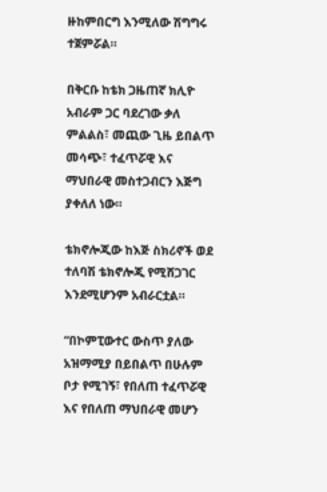ዙከምበርግ እንሚለው ሽግግሩ ተጀምሯል።

በቅርቡ ከቴክ ጋዜጠኛ ክሊዮ አብራም ጋር ባደረገው ቃለ ምልልስ፣ መጪው ጊዜ ይበልጥ መሳጭ፣ ተፈጥሯዊ እና ማህበራዊ መስተጋብርን እጅግ ያቀለለ ነው።

ቴክኖሎጂው ከእጅ ስክሪኖች ወደ ተለባሽ ቴክኖሎጂ የሚሸጋገር እንደሚሆንም አብራርቷል።

“በኮምፒውተር ውስጥ ያለው አዝማሚያ በይበልጥ በሁሉም ቦታ የሚገኝ፣ የበለጠ ተፈጥሯዊ እና የበለጠ ማህበራዊ መሆን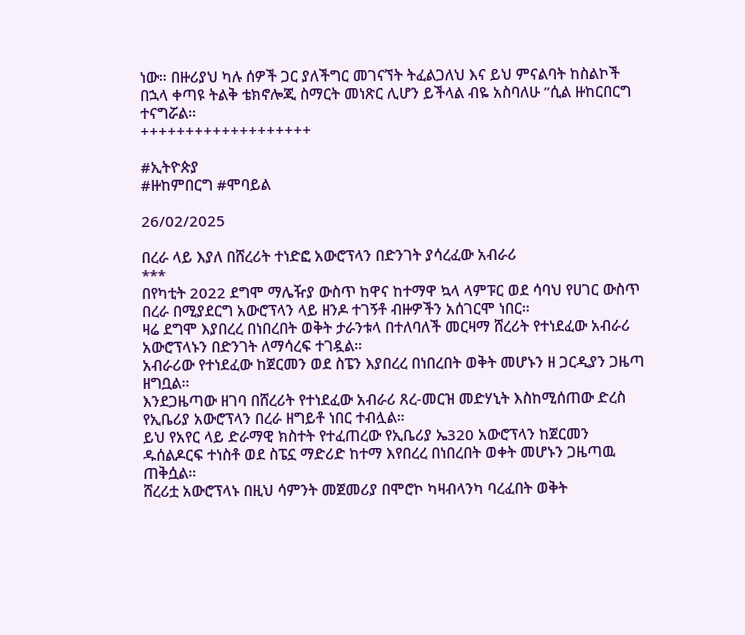ነው። በዙሪያህ ካሉ ሰዎች ጋር ያለችግር መገናኘት ትፈልጋለህ እና ይህ ምናልባት ከስልኮች በኋላ ቀጣዩ ትልቅ ቴክኖሎጂ ስማርት መነጽር ሊሆን ይችላል ብዬ አስባለሁ ”ሲል ዙከርበርግ ተናግሯል።
+++++++++++++++++++

#ኢትዮጵያ
#ዙከምበርግ #ሞባይል

26/02/2025

በረራ ላይ እያለ በሸረሪት ተነድፎ አውሮፕላን በድንገት ያሳረፈው አብራሪ
***
በየካቲት 2022 ደግሞ ማሌዥያ ውስጥ ከዋና ከተማዋ ኳላ ላምፑር ወደ ሳባህ የሀገር ውስጥ በረራ በሚያደርግ አውሮፕላን ላይ ዘንዶ ተገኝቶ ብዙዎችን አሰገርሞ ነበር።
ዛሬ ደግሞ እያበረረ በነበረበት ወቅት ታራንቱላ በተለባለች መርዛማ ሸረሪት የተነደፈው አብራሪ አውሮፕላኑን በድንገት ለማሳረፍ ተገዷል።
አብራሪው የተነደፈው ከጀርመን ወደ ስፔን እያበረረ በነበረበት ወቅት መሆኑን ዘ ጋርዲያን ጋዜጣ ዘግቧል።
እንደጋዜጣው ዘገባ በሸረሪት የተነደፈው አብራሪ ጸረ-መርዝ መድሃኒት እስከሚሰጠው ድረስ የኢቤሪያ አውሮፕላን በረራ ዘግይቶ ነበር ተብሏል።
ይህ የአየር ላይ ድራማዊ ክስተት የተፈጠረው የኢቤሪያ ኤ320 አውሮፕላን ከጀርመን ዱሰልዶርፍ ተነስቶ ወደ ስፔኗ ማድሪድ ከተማ እየበረረ በነበረበት ወቀት መሆኑን ጋዜጣዉ ጠቅሷል።
ሸረሪቷ አውሮፕላኑ በዚህ ሳምንት መጀመሪያ በሞሮኮ ካዛብላንካ ባረፈበት ወቅት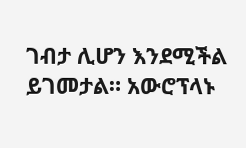ገብታ ሊሆን እንደሚችል ይገመታል። አውሮፕላኑ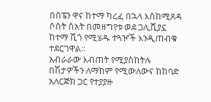በሰፔን ዋና ከተማ ካረፈ በኋላ እስከሚጸዳ ሶስት ሰአት በመዘግየቱ ወደ ጋሊሺያኗ ከተማ ቪጎ የሚሄዱ ተጓዦች እንዲጠብቁ ተደርገዋል።
አብራራው እብጠት የሚያስከትሉ በሽታዎችን ለማከም የሚውለውና ከከባድ አለርጅክ ጋር የተያያዙ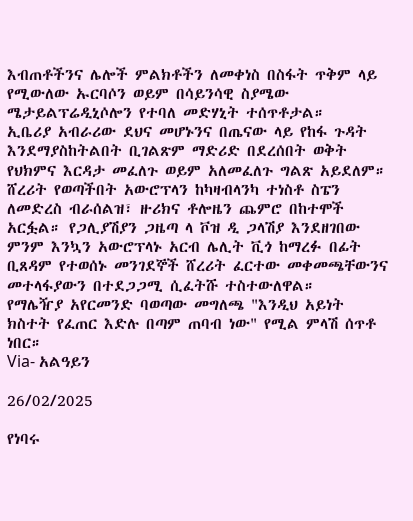እብጠቶችንና ሌሎች ምልክቶችን ለመቀነስ በስፋት ጥቅም ላይ የሚውለው ኡርባሶን ወይም በሳይንሳዊ ስያሜው ሜታይልፕሬዲኒሶሎን የተባለ መድሃኒት ተሰጥቶታል።
ኢቤሪያ አብራሪው ደህና መሆኑንና በጤናው ላይ የከፋ ጉዳት እንደማያስከትልበት ቢገልጽም ማድሪድ በደረሰበት ወቅት የህክምና እርዳታ መፈለጉ ወይም አለመፈለጉ ግልጽ አይደለም።
ሸረሪት የወጣችበት አውሮፕላን ከካዛብላንካ ተነስቶ ስፔን ለመድረስ ብራሰልዝ፣ ዙሪክና ቶሎዜን ጨምሮ በከተሞች አርፏል። የጋሊያሽያን ጋዜጣ ላ ቮዝ ዲ ጋላሽያ እንደዘገበው ምንም እንኳን አውሮፕላኑ አርብ ሌሊት ቪጎ ከማረፉ በፊት ቢጸዳም የተወሰኑ መንገደኞች ሸረሪት ፈርተው መቀመጫቸውንና መተላፋያውን በተደጋጋሚ ሲፈትሹ ተስተውለዋል።
የማሌዥያ አየርመንድ ባወጣው መግለጫ "እንዲህ አይነት ክስተት የፈጠር እድሉ በጣም ጠባብ ነው" የሚል ምላሽ ሰጥቶ ነበር።
Via- አልዓይን

26/02/2025

የነባሩ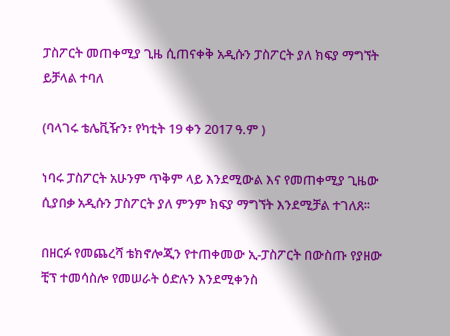ፓስፖርት መጠቀሚያ ጊዜ ሲጠናቀቅ አዲሱን ፓስፖርት ያለ ክፍያ ማግኘት ይቻላል ተባለ

(ባላገሩ ቴሌቪዥን፣ የካቲት 19 ቀን 2017 ዓ.ም )

ነባሩ ፓስፖርት አሁንም ጥቅም ላይ እንደሚውል እና የመጠቀሚያ ጊዜው ሲያበቃ አዲሱን ፓስፖርት ያለ ምንም ክፍያ ማግኘት እንደሚቻል ተገለጸ፡፡

በዘርፉ የመጨረሻ ቴክኖሎጂን የተጠቀመው ኢ-ፓስፖርት በውስጡ የያዘው ቺፕ ተመሳስሎ የመሠራት ዕድሉን እንደሚቀንስ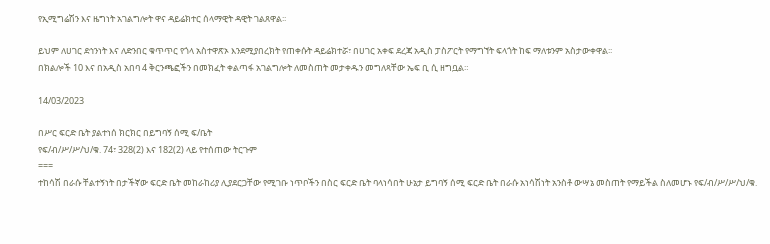የኢሚግሬሽን እና ዜግነት አገልግሎት ዋና ዳይሬክተር ሰላማዊት ዳዊት ገልጸዋል፡፡

ይህም ለሀገር ደኅንነት እና ለድንበር ቁጥጥር የጎላ አስተዋጽኦ እንደሚያበረክት የጠቀሱት ዳይሬክተሯ፣ በሀገር አቀፍ ደረጃ አዲስ ፓስፖርት የማግኘት ፍላጎት ከፍ ማለቱንም አስታውቀዋል፡፡
በክልሎች 10 እና በአዲስ አበባ 4 ቅርንጫፎችን በመክፈት ቀልጣፋ አገልግሎት ለመስጠት መታቀዱን መግለጻቸው ኤፍ ቢ ሲ ዘግቧል።

14/03/2023

በሥር ፍርድ ቤት ያልተነሰ ክርክር በይግባኝ ሰሚ ፍ/ቤት
የፍ/ብ/ሥ/ሥ/ህ/ቁ. 74፣ 328(2) እና 182(2) ላይ የተሰጠው ትርጉም
===
ተከሳሽ በራሱ ቸልተኝነት በታችኛው ፍርድ ቤት መከራከሪያ ሊያደርጋቸው የሚገቡ ነጥቦችን በስር ፍርድ ቤት ባላነሳበት ሁኔታ ይግባኝ ሰሚ ፍርድ ቤት በራሱ አነሳሽነት አንስቶ ውሣኔ መስጠት የማይችል ስለመሆኑ የፍ/ብ/ሥ/ሥ/ህ/ቁ.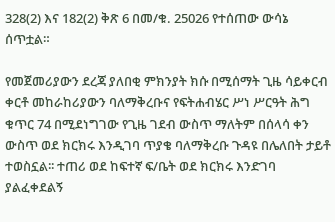328(2) እና 182(2) ቅጽ 6 በመ/ቁ. 25026 የተሰጠው ውሳኔ ሰጥቷል።

የመጀመሪያውን ደረጃ ያለበቂ ምክንያት ክሱ በሚሰማት ጊዜ ሳይቀርብ ቀርቶ መከራከሪያውን ባለማቅረቡና የፍትሐብሄር ሥነ ሥርዓት ሕግ ቁጥር 74 በሚደነግገው የጊዜ ገደብ ውስጥ ማለትም በሰላሳ ቀን ውስጥ ወደ ክርክሩ እንዲገባ ጥያቄ ባለማቅረቡ ጉዳዩ በሌለበት ታይቶ ተወስኗል፡፡ ተጠሪ ወደ ከፍተኛ ፍ/ቤት ወደ ክርክሩ እንድገባ ያልፈቀደልኝ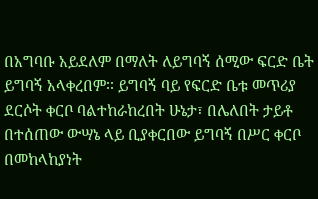በአግባቡ አይደለም በማለት ለይግባኝ ሰሚው ፍርድ ቤት ይግባኝ አላቀረበም፡፡ ይግባኝ ባይ የፍርድ ቤቱ መጥሪያ ደርሶት ቀርቦ ባልተከራከረበት ሁኔታ፣ በሌለበት ታይቶ በተሰጠው ውሣኔ ላይ ቢያቀርበው ይግባኝ በሥር ቀርቦ በመከላከያነት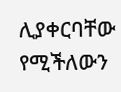ሊያቀርባቸው የሚችለውን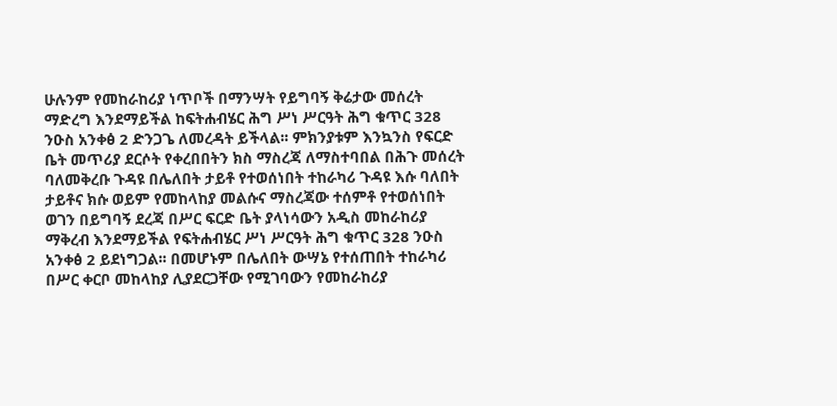ሁሉንም የመከራከሪያ ነጥቦች በማንሣት የይግባኝ ቅሬታው መሰረት ማድረግ እንደማይችል ከፍትሐብሄር ሕግ ሥነ ሥርዓት ሕግ ቁጥር 328 ንዑስ አንቀፅ 2 ድንጋጌ ለመረዳት ይችላል፡፡ ምክንያቱም እንኳንስ የፍርድ ቤት መጥሪያ ደርሶት የቀረበበትን ክስ ማስረጃ ለማስተባበል በሕጉ መሰረት ባለመቅረቡ ጉዳዩ በሌለበት ታይቶ የተወሰነበት ተከራካሪ ጉዳዩ እሱ ባለበት ታይቶና ክሱ ወይም የመከላከያ መልሱና ማስረጃው ተሰምቶ የተወሰነበት ወገን በይግባኝ ደረጃ በሥር ፍርድ ቤት ያላነሳውን አዲስ መከራከሪያ ማቅረብ እንደማይችል የፍትሐብሄር ሥነ ሥርዓት ሕግ ቁጥር 328 ንዑስ አንቀፅ 2 ይደነግጋል፡፡ በመሆኑም በሌለበት ውሣኔ የተሰጠበት ተከራካሪ በሥር ቀርቦ መከላከያ ሊያደርጋቸው የሚገባውን የመከራከሪያ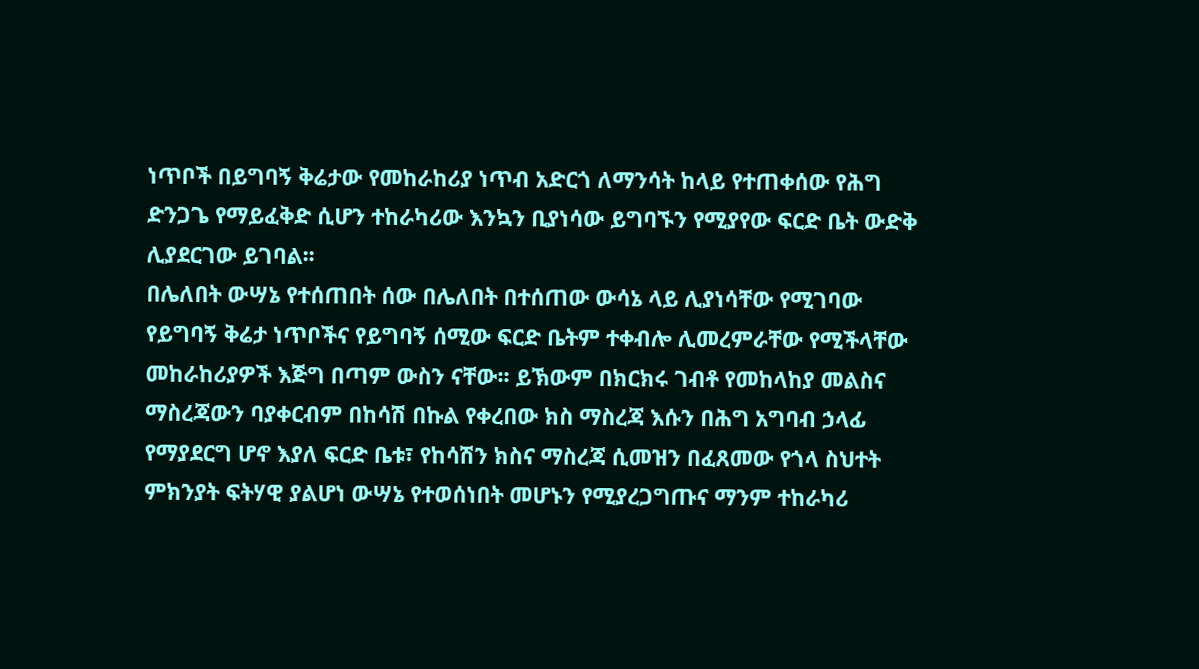ነጥቦች በይግባኝ ቅሬታው የመከራከሪያ ነጥብ አድርጎ ለማንሳት ከላይ የተጠቀሰው የሕግ ድንጋጌ የማይፈቅድ ሲሆን ተከራካሪው እንኳን ቢያነሳው ይግባኙን የሚያየው ፍርድ ቤት ውድቅ ሊያደርገው ይገባል፡፡
በሌለበት ውሣኔ የተሰጠበት ሰው በሌለበት በተሰጠው ውሳኔ ላይ ሊያነሳቸው የሚገባው የይግባኝ ቅሬታ ነጥቦችና የይግባኝ ሰሚው ፍርድ ቤትም ተቀብሎ ሊመረምራቸው የሚችላቸው መከራከሪያዎች እጅግ በጣም ውስን ናቸው፡፡ ይኽውም በክርክሩ ገብቶ የመከላከያ መልስና ማስረጃውን ባያቀርብም በከሳሽ በኩል የቀረበው ክስ ማስረጃ እሱን በሕግ አግባብ ኃላፊ የማያደርግ ሆኖ እያለ ፍርድ ቤቱ፣ የከሳሽን ክስና ማስረጃ ሲመዝን በፈጸመው የጎላ ስህተት ምክንያት ፍትሃዊ ያልሆነ ውሣኔ የተወሰነበት መሆኑን የሚያረጋግጡና ማንም ተከራካሪ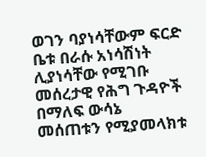ወገን ባያነሳቸውም ፍርድ ቤቱ በራሱ አነሳሽነት ሊያነሳቸው የሚገቡ መሰረታዊ የሕግ ጉዳዮች በማለፍ ውሳኔ መሰጠቱን የሚያመላክቱ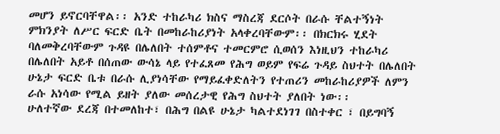መሆን ይኖርባቸዋል፡፡ አንድ ተከራካሪ ክስና ማስረጃ ደርሶት በራሱ ቸልተኝነት ምክንያት ለሥር ፍርድ ቤት በመከራከሪያነት አላቀረባቸውም፡፡ በክርክሩ ሂደት ባለመቅረባቸውም ጉዳዩ በሌለበት ተሰምቶና ተመርምሮ ሲወሰን እነዚህን ተከራካሪ በሌለበት አይቶ በሰጠው ውሳኔ ላይ የተፈጸመ የሕግ ወይም የፍሬ ጉዳይ ስህተት በሌለበት ሁኔታ ፍርድ ቤቱ በራሱ ሊያነሳቸው የማይፈቀድለትን የተጠሪን መከራከሪያዎች ለምን ራሱ አነሳው የሚል ይዘት ያለው መሰረታዊ የሕግ ስህተት ያለበት ነው፡፡
ሁለተኛው ደረጃ በተመለከተ፣ በሕግ በልዩ ሁኔታ ካልተደነገገ በስተቀር ፣ በይግባኝ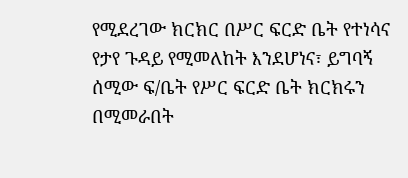የሚደረገው ክርክር በሥር ፍርድ ቤት የተነሳና የታየ ጉዳይ የሚመለከት እንደሆነና፣ ይግባኝ ሰሚው ፍ/ቤት የሥር ፍርድ ቤት ክርክሩን በሚመራበት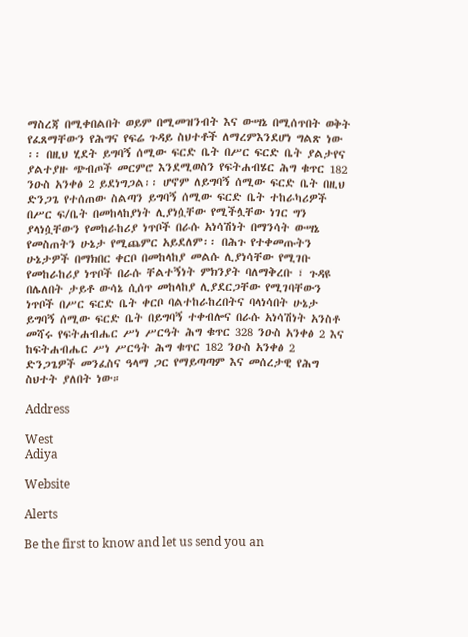ማስረጃ በሚቀበልበት ወይም በሚመዝንብት እና ውሣኔ በሚሰጥበት ወቅት የፈጸማቸውን የሕግና የፍሬ ጉዳይ ስህተቶች ለማረምእንደሆነ ግልጽ ነው ፡፡ በዚህ ሂደት ይግባኝ ሰሚው ፍርድ ቤት በሥር ፍርድ ቤት ያልታየና ያልተያዙ ጭብጦች መርምሮ እንደሚወስን የፍትሐብሄር ሕግ ቁጥር 182 ንዑስ አንቀፅ 2 ይደነግጋል፡፡ ሆኖም ለይግባኝ ሰሚው ፍርድ ቤት በዚህ ድንጋጌ የተሰጠው ስልጣን ይግባኝ ሰሚው ፍርድ ቤት ተከራካሪዎች በሥር ፍ/ቤት በመከላከያነት ሊያነሷቸው የሚችሏቸው ነገር ግን ያላነሷቸውን የመከራከሪያ ነጥቦች በራሱ አነሳሽነት በማንሳት ውሣኔ የመስጠትን ሁኔታ የሚጨምር አይደለም፡፡ በሕጉ የተቀመጡትን ሁኔታዎች በማክበር ቀርቦ በመከላከያ መልሱ ሊያነሳቸው የሚገቡ የመከራከሪያ ነጥቦች በራሱ ቸልተኝነት ምክንያት ባለማቅረቡ ፣ ጉዳዩ በሌለበት ታይቶ ውሳኔ ሲሰጥ መከላከያ ሊያደርጋቸው የሚገባቸውን ነጥቦች በሥር ፍርድ ቤት ቀርቦ ባልተከራከረበትና ባላነሳበት ሁኔታ ይግባኝ ሰሚው ፍርድ ቤት በይግባኝ ተቀብሎና በራሱ አነሳሽነት አንስቶ መሻሩ የፍትሐብሔር ሥነ ሥርዓት ሕግ ቁጥር 328 ንዑስ አንቀፅ 2 እና ከፍትሐብሔር ሥነ ሥርዓት ሕግ ቁጥር 182 ንዑስ አንቀፅ 2 ድንጋጌዎች መንፈስና ዓላማ ጋር የማይጣጣም እና መሰረታዊ የሕግ ስህተት ያለበት ነው።

Address

West
Adiya

Website

Alerts

Be the first to know and let us send you an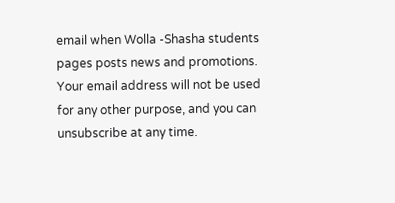email when Wolla -Shasha students pages posts news and promotions. Your email address will not be used for any other purpose, and you can unsubscribe at any time.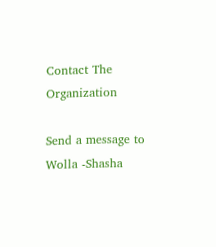Contact The Organization

Send a message to Wolla -Shasha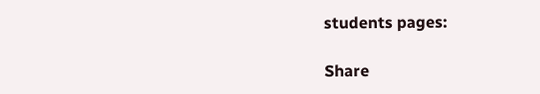students pages:

Share